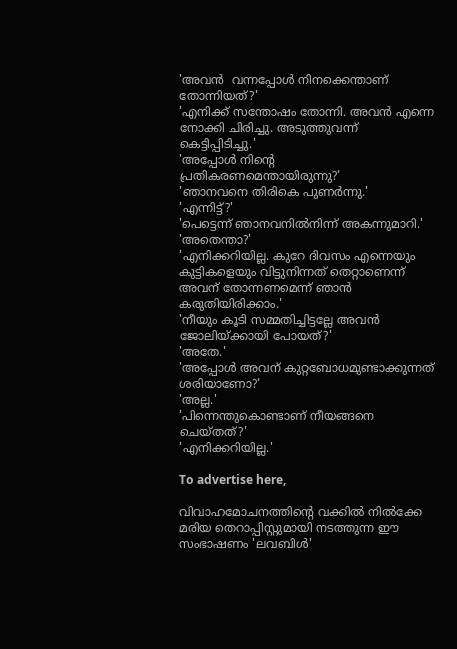'അവന്‍  വന്നപ്പോള്‍ നിനക്കെന്താണ് തോന്നിയത്?'
'എനിക്ക് സന്തോഷം തോന്നി. അവന്‍ എന്നെ നോക്കി ചിരിച്ചു. അടുത്തുവന്ന് കെട്ടിപ്പിടിച്ചു.'
'അപ്പോള്‍ നിന്റെ പ്രതികരണമെന്തായിരുന്നു?'
'ഞാനവനെ തിരികെ പുണര്‍ന്നു.'
'എന്നിട്ട്?'
'പെട്ടെന്ന് ഞാനവനില്‍നിന്ന് അകന്നുമാറി.'
'അതെന്താ?'
'എനിക്കറിയില്ല. കുറേ ദിവസം എന്നെയും കുട്ടികളെയും വിട്ടുനിന്നത് തെറ്റാണെന്ന് അവന് തോന്നണമെന്ന് ഞാന്‍ കരുതിയിരിക്കാം.'
'നീയും കൂടി സമ്മതിച്ചിട്ടല്ലേ അവന്‍ ജോലിയ്ക്കായി പോയത്?'
'അതേ.'
'അപ്പോള്‍ അവന് കുറ്റബോധമുണ്ടാക്കുന്നത് ശരിയാണോ?'
'അല്ല.'
'പിന്നെന്തുകൊണ്ടാണ് നീയങ്ങനെ ചെയ്തത്?'
'എനിക്കറിയില്ല.'

To advertise here,

വിവാഹമോചനത്തിന്റെ വക്കില്‍ നില്‍ക്കേ മരിയ തെറാപ്പിസ്റ്റുമായി നടത്തുന്ന ഈ സംഭാഷണം 'ലവബിള്‍'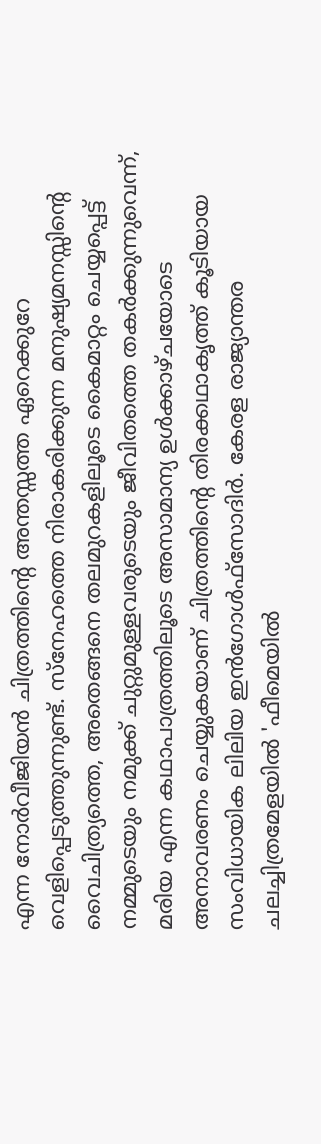എന്ന നോര്‍വീജിയന്‍ ചിത്രത്തിന്റെ അന്തസ്സത്ത ഏറെക്കുറേ വെളിപ്പെടുത്തുന്നുണ്ട്. സ്‌നേഹത്തെ നിരാകരിക്കുന്ന മനുഷ്യമനസ്സിന്റെ വൈചിത്ര്യത്തെ, അതെങ്ങനെ തലമുറകളിലൂടെ കൈമാറ്റം ചെയ്യപ്പെട്ട് നമ്മുടെയും നമുക്ക് ചുറ്റുമുള്ളവരുടെയും ജീവിതത്തെ തകര്‍ക്കുന്നുവെന്ന്, മരിയ എന്ന കഥാപാത്രത്തിലൂടെ അസാമാന്യ ഉള്‍ക്കാഴ്ചയോടെ അനാവരണം ചെയ്യുകയാണ് ചിത്രത്തിന്റെ തിരക്കഥാകൃത്ത് കൂടിയായ സംവിധായിക ലിലിയ ഇന്‍ഗോള്‍ഫ്‌സോദിര്‍. കേരള രാജ്യാന്തര  ചലച്ചിത്രമേളയില്‍ 'ഫീമെയില്‍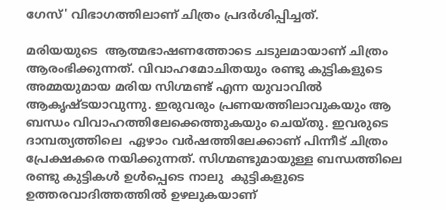ഗേസ്' വിഭാഗത്തിലാണ് ചിത്രം പ്രദര്‍ശിപ്പിച്ചത്.

മരിയയുടെ  ആത്മഭാഷണത്തോടെ ചടുലമായാണ് ചിത്രം ആരംഭിക്കുന്നത്. വിവാഹമോചിതയും രണ്ടു കുട്ടികളുടെ അമ്മയുമായ മരിയ സിഗ്മണ്ട് എന്ന യുവാവില്‍ ആകൃഷ്ടയാവുന്നു. ഇരുവരും പ്രണയത്തിലാവുകയും ആ ബന്ധം വിവാഹത്തിലേക്കെത്തുകയും ചെയ്തു. ഇവരുടെ ദാമ്പത്യത്തിലെ  ഏഴാം വര്‍ഷത്തിലേക്കാണ് പിന്നീട് ചിത്രം പ്രേക്ഷകരെ നയിക്കുന്നത്. സിഗ്മണ്ടുമായുള്ള ബന്ധത്തിലെ രണ്ടു കുട്ടികള്‍ ഉള്‍പ്പെടെ നാലു  കുട്ടികളുടെ  ഉത്തരവാദിത്തത്തില്‍ ഉഴലുകയാണ്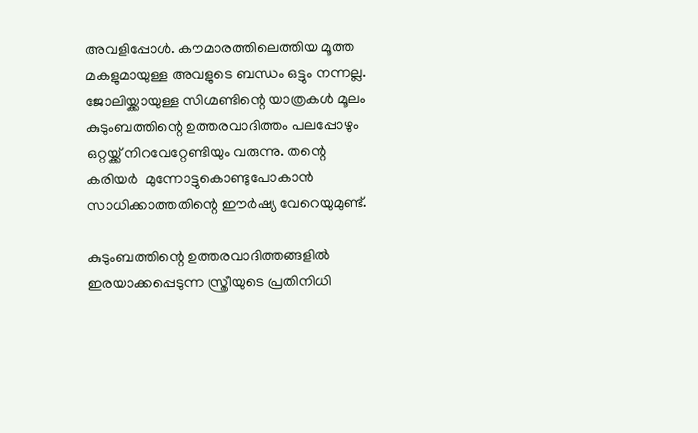അവളിപ്പോള്‍. കൗമാരത്തിലെത്തിയ മൂത്ത മകളുമായുള്ള അവളുടെ ബന്ധം ഒട്ടും നന്നല്ല. ജോലിയ്ക്കായുള്ള സിഗ്മണ്ടിന്റെ യാത്രകള്‍ മൂലം കുടുംബത്തിന്റെ ഉത്തരവാദിത്തം പലപ്പോഴും ഒറ്റയ്ക്ക് നിറവേറ്റേണ്ടിയും വരുന്നു. തന്റെ കരിയര്‍  മുന്നോട്ടുകൊണ്ടുപോകാന്‍ സാധിക്കാത്തതിന്റെ ഈര്‍ഷ്യ വേറെയുമുണ്ട്.

കുടുംബത്തിന്റെ ഉത്തരവാദിത്തങ്ങളില്‍ ഇരയാക്കപ്പെടുന്ന സ്ത്രീയുടെ പ്രതിനിധി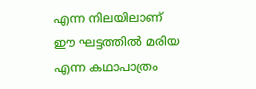എന്ന നിലയിലാണ് ഈ ഘട്ടത്തില്‍ മരിയ എന്ന കഥാപാത്രം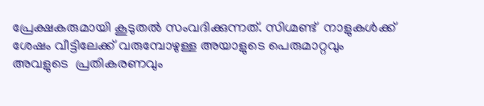പ്രേക്ഷകരുമായി കൂടുതല്‍ സംവദിക്കുന്നത്. സിഗ്മണ്ട്  നാളുകള്‍ക്ക് ശേഷം വീട്ടിലേക്ക് വരുമ്പോഴുള്ള അയാളുടെ പെരുമാറ്റവും അവളുടെ  പ്രതികരണവും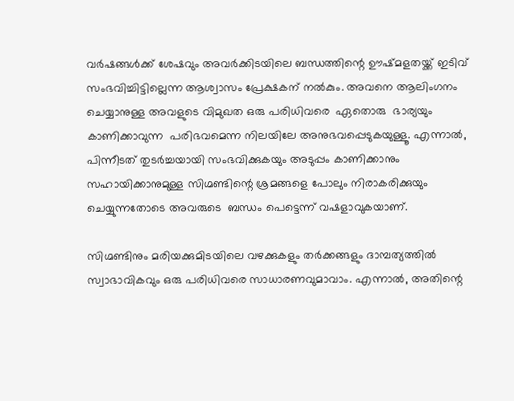വര്‍ഷങ്ങള്‍ക്ക് ശേഷവും അവര്‍ക്കിടയിലെ ബന്ധത്തിന്റെ ഊഷ്മളതയ്ക്ക് ഇടിവ് സംഭവിച്ചിട്ടില്ലെന്ന ആശ്വാസം പ്രേക്ഷകന് നല്‍കും. അവനെ ആലിംഗനം ചെയ്യാനുള്ള അവളുടെ വിമുഖത ഒരു പരിധിവരെ  ഏതൊരു  ഭാര്യയും കാണിക്കാവുന്ന  പരിഭവമെന്ന നിലയിലേ അനുഭവപ്പെടുകയുള്ളൂ. എന്നാല്‍, പിന്നീടത് തുടര്‍ച്ചയായി സംഭവിക്കുകയും അടുപ്പം കാണിക്കാനും സഹായിക്കാനുമുള്ള സിഗ്മണ്ടിന്റെ ശ്രമങ്ങളെ പോലും നിരാകരിക്കുയും ചെയ്യുന്നതോടെ അവരുടെ  ബന്ധം പെട്ടെന്ന് വഷളാവുകയാണ്.

സിഗ്മണ്ടിനും മരിയക്കുമിടയിലെ വഴക്കുകളും തര്‍ക്കങ്ങളും ദാമ്പത്യത്തില്‍ സ്വാഭാവികവും ഒരു പരിധിവരെ സാധാരണവുമാവാം. എന്നാല്‍, അതിന്റെ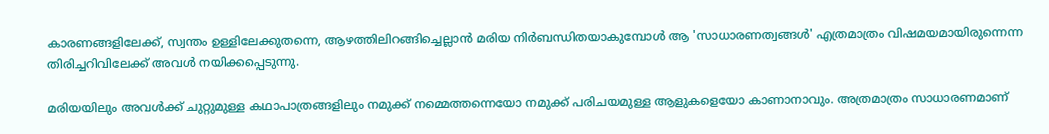കാരണങ്ങളിലേക്ക്, സ്വന്തം ഉള്ളിലേക്കുതന്നെ, ആഴത്തിലിറങ്ങിച്ചെല്ലാന്‍ മരിയ നിര്‍ബന്ധിതയാകുമ്പോള്‍ ആ 'സാധാരണത്വങ്ങള്‍' എത്രമാത്രം വിഷമയമായിരുന്നെന്ന തിരിച്ചറിവിലേക്ക് അവള്‍ നയിക്കപ്പെടുന്നു.

മരിയയിലും അവള്‍ക്ക് ചുറ്റുമുള്ള കഥാപാത്രങ്ങളിലും നമുക്ക് നമ്മെത്തന്നെയോ നമുക്ക് പരിചയമുള്ള ആളുകളെയോ കാണാനാവും. അത്രമാത്രം സാധാരണമാണ്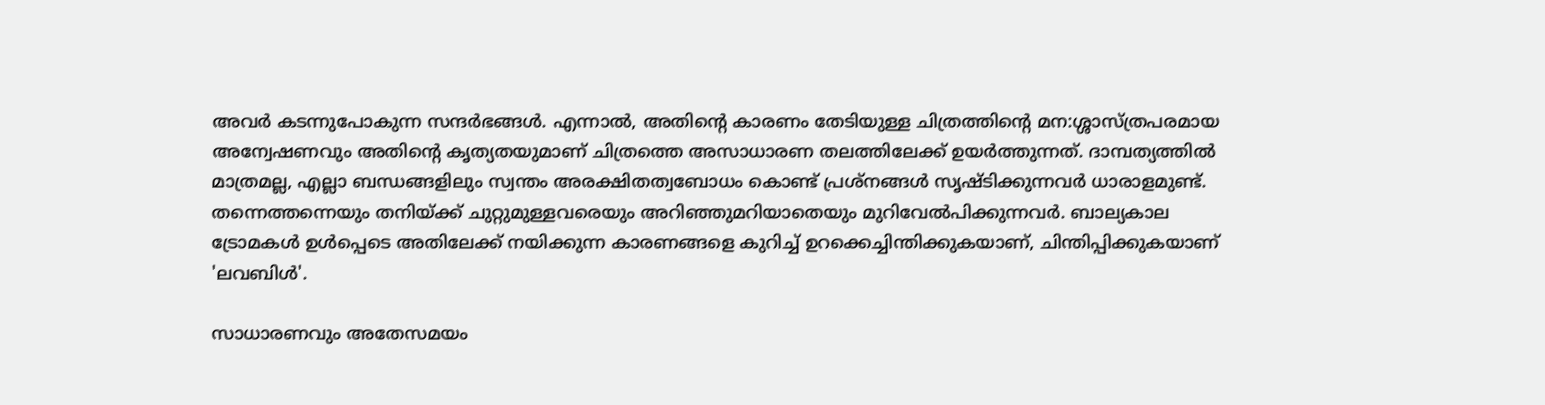അവര്‍ കടന്നുപോകുന്ന സന്ദര്‍ഭങ്ങള്‍. എന്നാല്‍, അതിന്റെ കാരണം തേടിയുള്ള ചിത്രത്തിന്റെ മന:ശ്ശാസ്ത്രപരമായ അന്വേഷണവും അതിന്റെ കൃത്യതയുമാണ് ചിത്രത്തെ അസാധാരണ തലത്തിലേക്ക് ഉയര്‍ത്തുന്നത്. ദാമ്പത്യത്തില്‍ മാത്രമല്ല, എല്ലാ ബന്ധങ്ങളിലും സ്വന്തം അരക്ഷിതത്വബോധം കൊണ്ട് പ്രശ്‌നങ്ങള്‍ സൃഷ്ടിക്കുന്നവര്‍ ധാരാളമുണ്ട്. തന്നെത്തന്നെയും തനിയ്ക്ക് ചുറ്റുമുള്ളവരെയും അറിഞ്ഞുമറിയാതെയും മുറിവേല്‍പിക്കുന്നവര്‍. ബാല്യകാല ട്രോമകള്‍ ഉള്‍പ്പെടെ അതിലേക്ക് നയിക്കുന്ന കാരണങ്ങളെ കുറിച്ച് ഉറക്കെച്ചിന്തിക്കുകയാണ്, ചിന്തിപ്പിക്കുകയാണ് 'ലവബിള്‍'.

സാധാരണവും അതേസമയം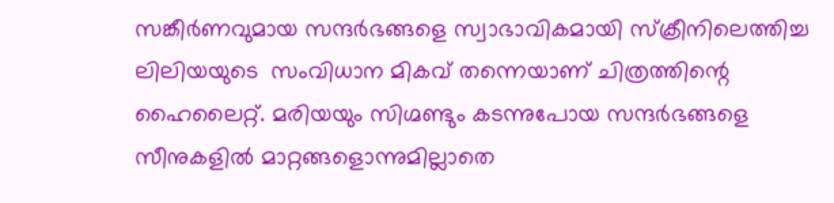സങ്കീര്‍ണവുമായ സന്ദര്‍ഭങ്ങളെ സ്വാഭാവികമായി സ്‌ക്രീനിലെത്തിച്ച ലിലിയയുടെ  സംവിധാന മികവ് തന്നെയാണ് ചിത്രത്തിന്റെ ഹൈലൈറ്റ്. മരിയയും സിഗ്മണ്ടും കടന്നുപോയ സന്ദര്‍ഭങ്ങളെ സീനുകളില്‍ മാറ്റങ്ങളൊന്നുമില്ലാതെ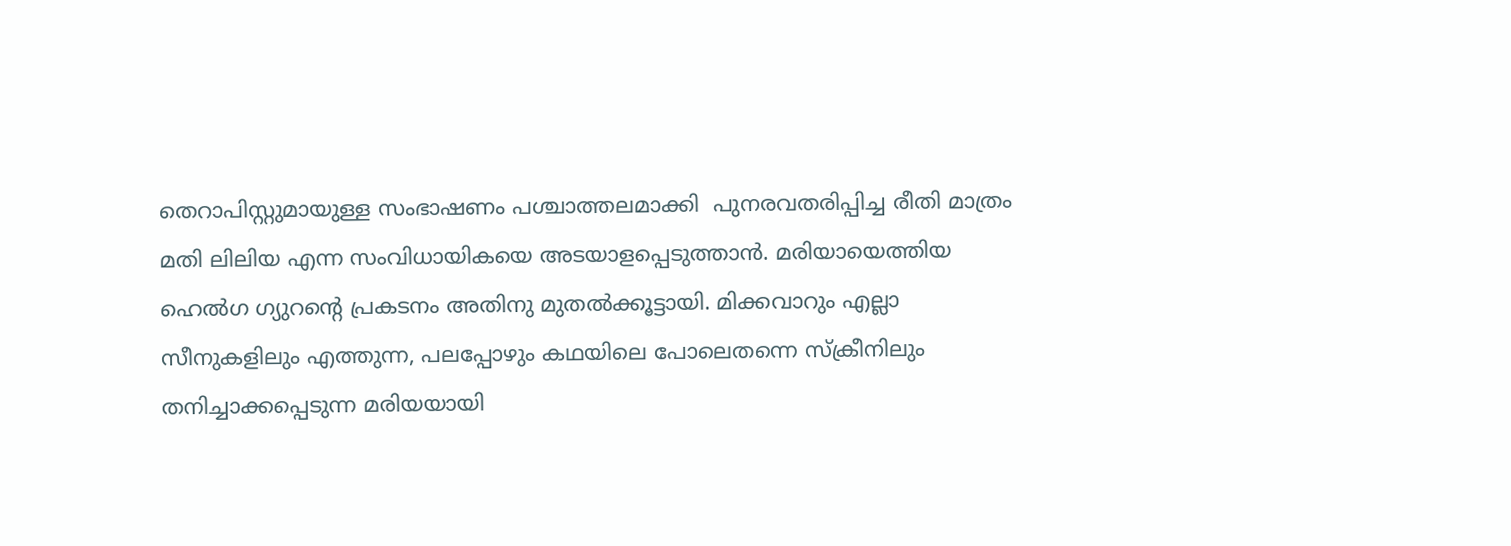തെറാപിസ്റ്റുമായുള്ള സംഭാഷണം പശ്ചാത്തലമാക്കി  പുനരവതരിപ്പിച്ച രീതി മാത്രം മതി ലിലിയ എന്ന സംവിധായികയെ അടയാളപ്പെടുത്താന്‍. മരിയായെത്തിയ ഹെല്‍ഗ ഗ്യുറന്റെ പ്രകടനം അതിനു മുതല്‍ക്കൂട്ടായി. മിക്കവാറും എല്ലാ സീനുകളിലും എത്തുന്ന, പലപ്പോഴും കഥയിലെ പോലെതന്നെ സ്‌ക്രീനിലും തനിച്ചാക്കപ്പെടുന്ന മരിയയായി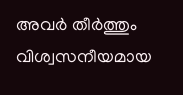അവര്‍ തീര്‍ത്തും വിശ്വസനീയമായ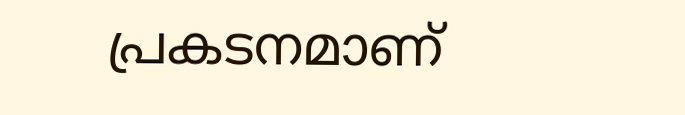പ്രകടനമാണ്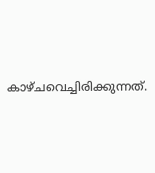കാഴ്ചവെച്ചിരിക്കുന്നത്.